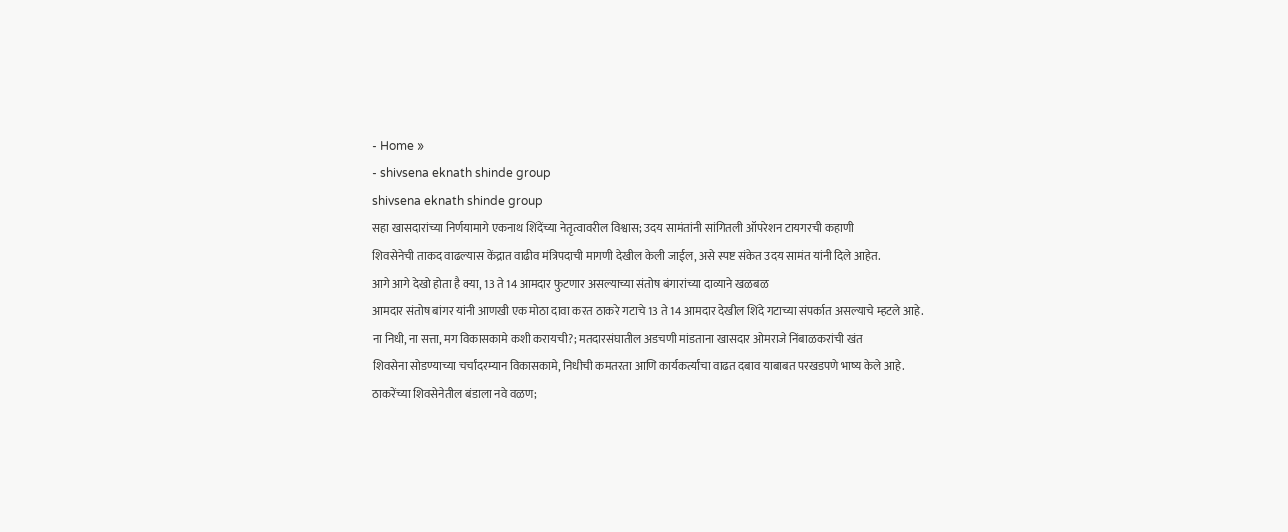- Home »
- shivsena eknath shinde group
shivsena eknath shinde group
सहा खासदारांच्या निर्णयामागे एकनाथ शिंदेंच्या नेतृत्वावरील विश्वास; उदय सामंतांनी सांगितली ऑपरेशन टायगरची कहाणी
शिवसेनेची ताकद वाढल्यास केंद्रात वाढीव मंत्रिपदाची मागणी देखील केली जाईल, असे स्पष्ट संकेत उदय सामंत यांनी दिले आहेत.
आगे आगे देखो होता है क्या, 13 ते 14 आमदार फुटणार असल्याच्या संतोष बंगारांच्या दाव्याने खळबळ
आमदार संतोष बांगर यांनी आणखी एक मोठा दावा करत ठाकरे गटाचे 13 ते 14 आमदार देखील शिंदे गटाच्या संपर्कात असल्याचे म्हटले आहे.
ना निधी, ना सत्ता, मग विकासकामे कशी करायची?; मतदारसंघातील अडचणी मांडताना खासदार ओमराजे निंबाळकरांची खंत
शिवसेना सोडण्याच्या चर्चांदरम्यान विकासकामे, निधीची कमतरता आणि कार्यकर्त्यांचा वाढत दबाव याबाबत परखडपणे भाष्य केले आहे.
ठाकरेंच्या शिवसेनेतील बंडाला नवे वळण;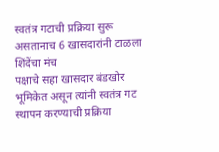स्वतंत्र गटाची प्रक्रिया सुरू असतानाच 6 खासदारांनी टाळला शिंदेंचा मंच
पक्षाचे सहा खासदार बंडखोर भूमिकेत असून त्यांनी स्वतंत्र गट स्थापन करण्याची प्रक्रिया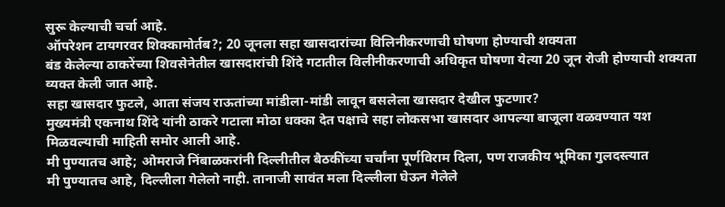सुरू केल्याची चर्चा आहे.
ऑपरेशन टायगरवर शिक्कामोर्तब?; 20 जूनला सहा खासदारांच्या विलिनीकरणाची घोषणा होण्याची शक्यता
बंड केलेल्या ठाकरेंच्या शिवसेनेतील खासदारांची शिंदे गटातील विलीनीकरणाची अधिकृत घोषणा येत्या 20 जून रोजी होण्याची शक्यता व्यक्त केली जात आहे.
सहा खासदार फुटले, आता संजय राऊतांच्या मांडीला-मांडी लावून बसलेला खासदार देखील फुटणार?
मुख्यमंत्री एकनाथ शिंदे यांनी ठाकरे गटाला मोठा धक्का देत पक्षाचे सहा लोकसभा खासदार आपल्या बाजूला वळवण्यात यश मिळवल्याची माहिती समोर आली आहे.
मी पुण्यातच आहे; ओमराजे निंबाळकरांनी दिल्लीतील बैठकींच्या चर्चांना पूर्णविराम दिला, पण राजकीय भूमिका गुलदस्त्यात
मी पुण्यातच आहे, दिल्लीला गेलेलो नाही. तानाजी सावंत मला दिल्लीला घेऊन गेलेले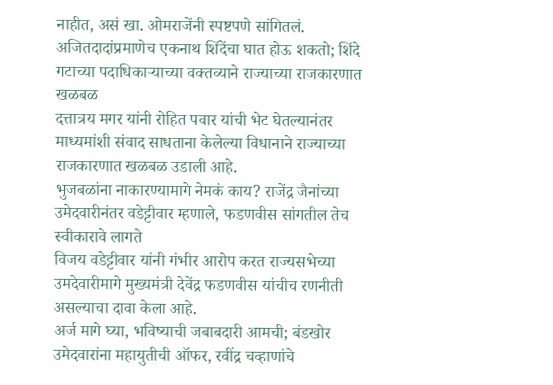नाहीत, असं खा. ओमराजेंनी स्पष्टपणे सांगितलं.
अजितदादांप्रमाणेच एकनाथ शिंदेंचा घात होऊ शकतो; शिंदे गटाच्या पदाधिकाऱ्याच्या वक्तव्याने राज्याच्या राजकारणात खळबळ
दत्तात्रय मगर यांनी रोहित पवार यांची भेट घेतल्यानंतर माध्यमांशी संवाद साधताना केलेल्या विधानाने राज्याच्या राजकारणात खळबळ उडाली आहे.
भुजबळांना नाकारण्यामागे नेमकं काय? राजेंद्र जैनांच्या उमेदवारीनंतर वडेट्टीवार म्हणाले, फडणवीस सांगतील तेच स्वीकारावे लागते
विजय वडेट्टीवार यांनी गंभीर आरोप करत राज्यसभेच्या उमदेवारीमागे मुख्यमंत्री देवेंद्र फडणवीस यांचीच रणनीती असल्याचा दावा केला आहे.
अर्ज मागे घ्या, भविष्याची जबाबदारी आमची; बंडखोर उमेदवारांना महायुतीची ऑफर, रवींद्र चव्हाणांचे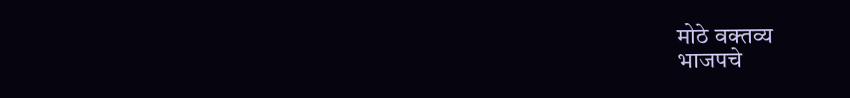मोठे वक्तव्य
भाजपचे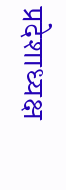प्रदेशाध्यक्ष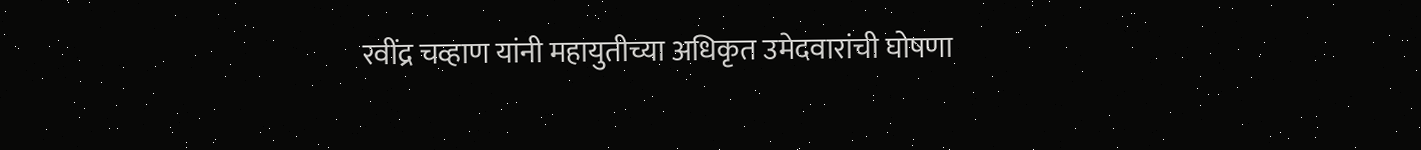रवींद्र चव्हाण यांनी महायुतीच्या अधिकृत उमेदवारांची घोषणा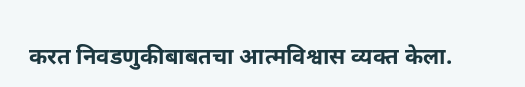करत निवडणुकीबाबतचा आत्मविश्वास व्यक्त केला.